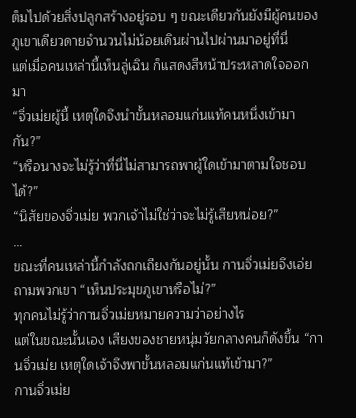ต็มไปด้วยสิ่งปลูกสร้างอยู่รอบ ๆ ขณะเดียวกันยังมีผู้คนของภูเขาเดียวดายจำนวนไม่น้อยเดินผ่านไปผ่านมาอยู่ที่นี่
แต่เมื่อคนเหล่านี้เห็นลู่เฉิน ก็แสดงสีหน้าประหลาดใจออกมา
“จิ่วเม่ยผู้นี้ เหตุใดจึงนำขั้นหลอมแก่นแท้คนหนึ่งเข้ามากัน?”
“หรือนางจะไม่รู้ว่าที่นี่ไม่สามารถพาผู้ใดเข้ามาตามใจชอบได้?”
“นิสัยของจิ่วเม่ย พวกเจ้าไม่ใช่ว่าจะไม่รู้เสียหน่อย?”
…
ขณะที่คนเหล่านี้กำลังถกเถียงกันอยู่นั้น กานจิ่วเม่ยจึงเอ่ยถามพวกเขา “เห็นประมุขภูเขาหรือไม่?”
ทุกคนไม่รู้ว่ากานจิ่วเม่ยหมายความว่าอย่างไร
แต่ในขณะนั้นเอง เสียงของชายหนุ่มวัยกลางคนก็ดังขึ้น “กานจิ่วเม่ย เหตุใดเจ้าจึงพาขั้นหลอมแก่นแท้เข้ามา?”
กานจิ่วเม่ย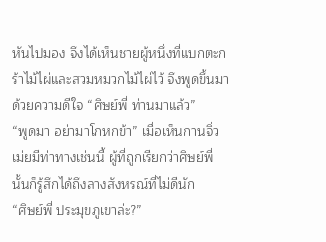หันไปมอง จึงได้เห็นชายผู้หนึ่งที่แบกตะกร้าไม้ไผ่และสวมหมวกไม้ไผ่ไว้ จึงพูดขึ้นมาด้วยความดีใจ “ศิษย์พี่ ท่านมาแล้ว”
“พูดมา อย่ามาโกหกข้า” เมื่อเห็นกานจิ่วเม่ยมีท่าทางเช่นนี้ ผู้ที่ถูกเรียกว่าศิษย์พี่นั้นก็รู้สึกได้ถึงลางสังหรณ์ที่ไม่ดีนัก
“ศิษย์พี่ ประมุขภูเขาล่ะ?”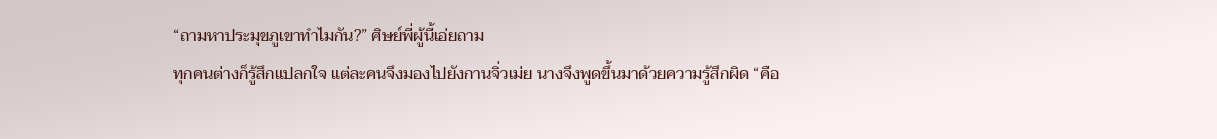“ถามหาประมุขภูเขาทำไมกัน?” ศิษย์พี่ผู้นี้เอ่ยถาม
ทุกคนต่างก็รู้สึกแปลกใจ แต่ละคนจึงมองไปยังกานจิ่วเม่ย นางจึงพูดขึ้นมาด้วยความรู้สึกผิด “คือ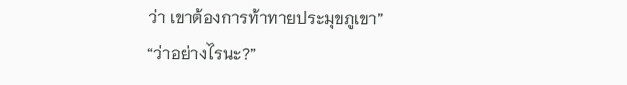ว่า เขาต้องการท้าทายประมุขภูเขา”
“ว่าอย่างไรนะ?”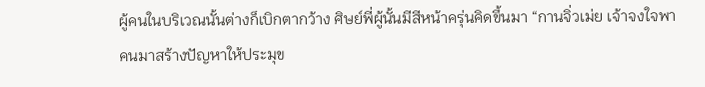ผู้คนในบริเวณนั้นต่างก็เบิกตากว้าง ศิษย์พี่ผู้นั้นมีสีหน้าครุ่นคิดขึ้นมา “กานจิ่วเม่ย เจ้าจงใจพาคนมาสร้างปัญหาให้ประมุข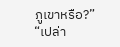ภูเขาหรือ?”
“เปล่า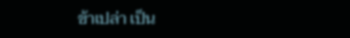ข้าเปล่า เป็น